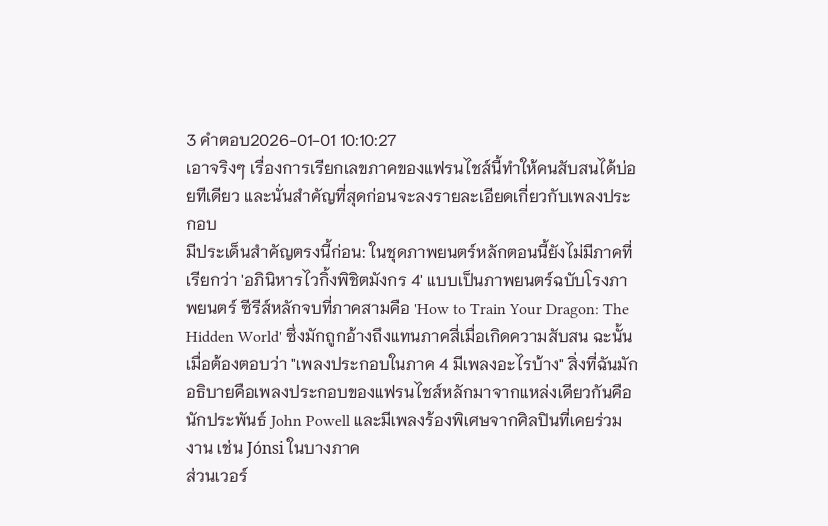3 คำตอบ2026-01-01 10:10:27
เอาจริงๆ เรื่องการเรียกเลขภาคของแฟรนไชส์นี้ทำให้คนสับสนได้บ่อยทีเดียว และนั่นสำคัญที่สุดก่อนจะลงรายละเอียดเกี่ยวกับเพลงประกอบ
มีประเด็นสำคัญตรงนี้ก่อน: ในชุดภาพยนตร์หลักตอนนี้ยังไม่มีภาคที่เรียกว่า 'อภินิหารไวกิ้งพิชิตมังกร 4' แบบเป็นภาพยนตร์ฉบับโรงภาพยนตร์ ซีรีส์หลักจบที่ภาคสามคือ 'How to Train Your Dragon: The Hidden World' ซึ่งมักถูกอ้างถึงแทนภาคสี่เมื่อเกิดความสับสน ฉะนั้นเมื่อต้องตอบว่า "เพลงประกอบในภาค 4 มีเพลงอะไรบ้าง" สิ่งที่ฉันมักอธิบายคือเพลงประกอบของแฟรนไชส์หลักมาจากแหล่งเดียวกันคือนักประพันธ์ John Powell และมีเพลงร้องพิเศษจากศิลปินที่เคยร่วมงาน เช่น Jónsi ในบางภาค
ส่วนเวอร์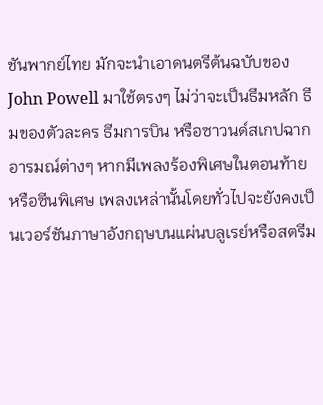ชันพากย์ไทย มักจะนำเอาดนตรีต้นฉบับของ John Powell มาใช้ตรงๆ ไม่ว่าจะเป็นธีมหลัก ธีมของตัวละคร ธีมการบิน หรือซาวนด์สเกปฉากอารมณ์ต่างๆ หากมีเพลงร้องพิเศษในตอนท้ายหรือซีนพิเศษ เพลงเหล่านั้นโดยทั่วไปจะยังคงเป็นเวอร์ชันภาษาอังกฤษบนแผ่นบลูเรย์หรือสตรีม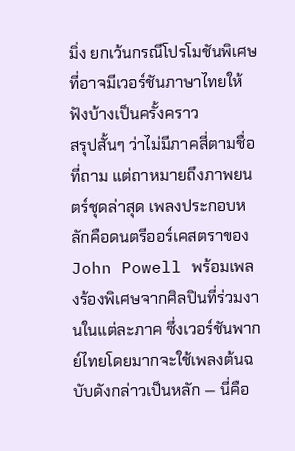มิ่ง ยกเว้นกรณีโปรโมชันพิเศษที่อาจมีเวอร์ชันภาษาไทยให้ฟังบ้างเป็นครั้งคราว
สรุปสั้นๆ ว่าไม่มีภาคสี่ตามชื่อที่ถาม แต่ถาหมายถึงภาพยนตร์ชุดล่าสุด เพลงประกอบหลักคือดนตรีออร์เคสตราของ John Powell พร้อมเพลงร้องพิเศษจากศิลปินที่ร่วมงานในแต่ละภาค ซึ่งเวอร์ชันพากย์ไทยโดยมากจะใช้เพลงต้นฉบับดังกล่าวเป็นหลัก — นี่คือ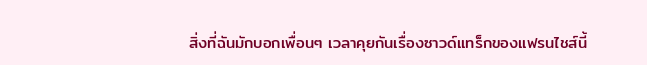สิ่งที่ฉันมักบอกเพื่อนๆ เวลาคุยกันเรื่องซาวด์แทร็กของแฟรนไชส์นี้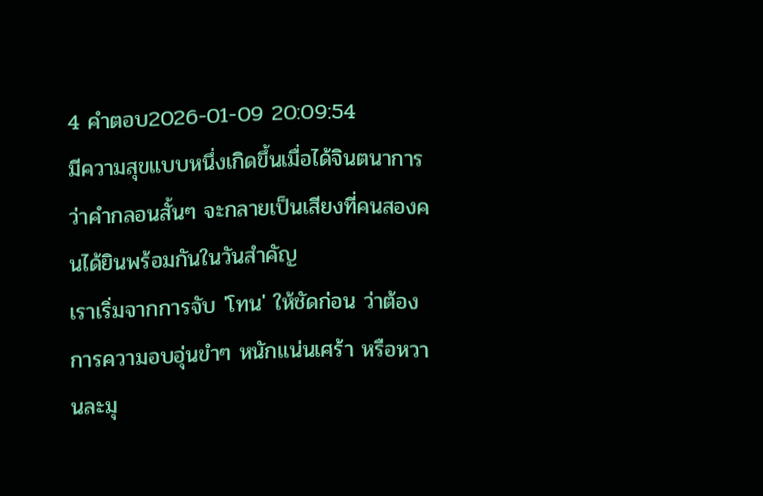4 คำตอบ2026-01-09 20:09:54
มีความสุขแบบหนึ่งเกิดขึ้นเมื่อได้จินตนาการว่าคำกลอนสั้นๆ จะกลายเป็นเสียงที่คนสองคนได้ยินพร้อมกันในวันสำคัญ
เราเริ่มจากการจับ 'โทน' ให้ชัดก่อน ว่าต้องการความอบอุ่นขำๆ หนักแน่นเศร้า หรือหวานละมุ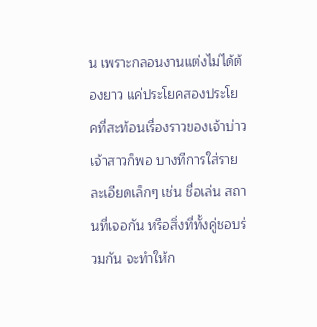น เพราะกลอนงานแต่งไม่ได้ต้องยาว แค่ประโยคสองประโยคที่สะท้อนเรื่องราวของเจ้าบ่าวเจ้าสาวก็พอ บางทีการใส่รายละเอียดเล็กๆ เช่น ชื่อเล่น สถานที่เจอกัน หรือสิ่งที่ทั้งคู่ชอบร่วมกัน จะทำให้ก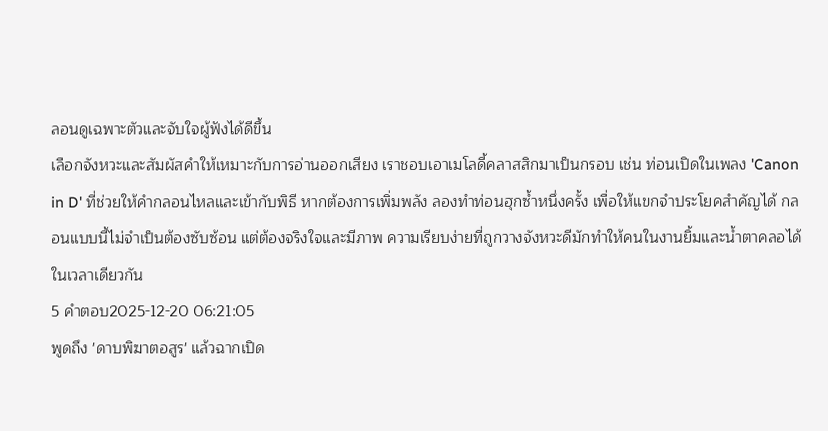ลอนดูเฉพาะตัวและจับใจผู้ฟังได้ดีขึ้น
เลือกจังหวะและสัมผัสคำให้เหมาะกับการอ่านออกเสียง เราชอบเอาเมโลดี้คลาสสิกมาเป็นกรอบ เช่น ท่อนเปิดในเพลง 'Canon in D' ที่ช่วยให้คำกลอนไหลและเข้ากับพิธี หากต้องการเพิ่มพลัง ลองทำท่อนฮุกซ้ำหนึ่งครั้ง เพื่อให้แขกจำประโยคสำคัญได้ กลอนแบบนี้ไม่จำเป็นต้องซับซ้อน แต่ต้องจริงใจและมีภาพ ความเรียบง่ายที่ถูกวางจังหวะดีมักทำให้คนในงานยิ้มและน้ำตาคลอได้ในเวลาเดียวกัน
5 คำตอบ2025-12-20 06:21:05
พูดถึง 'ดาบพิฆาตอสูร' แล้วฉากเปิด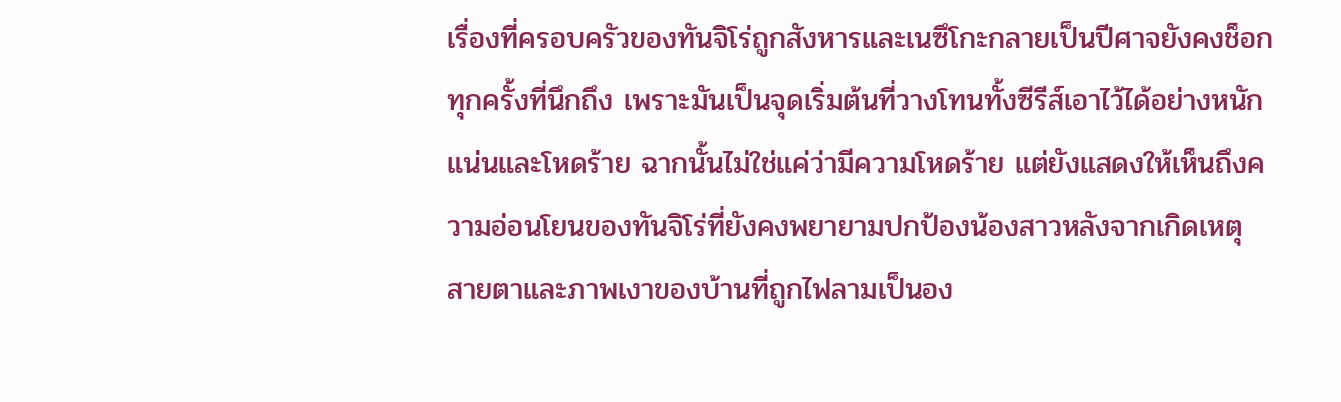เรื่องที่ครอบครัวของทันจิโร่ถูกสังหารและเนซึโกะกลายเป็นปีศาจยังคงช็อกทุกครั้งที่นึกถึง เพราะมันเป็นจุดเริ่มต้นที่วางโทนทั้งซีรีส์เอาไว้ได้อย่างหนักแน่นและโหดร้าย ฉากนั้นไม่ใช่แค่ว่ามีความโหดร้าย แต่ยังแสดงให้เห็นถึงความอ่อนโยนของทันจิโร่ที่ยังคงพยายามปกป้องน้องสาวหลังจากเกิดเหตุ สายตาและภาพเงาของบ้านที่ถูกไฟลามเป็นอง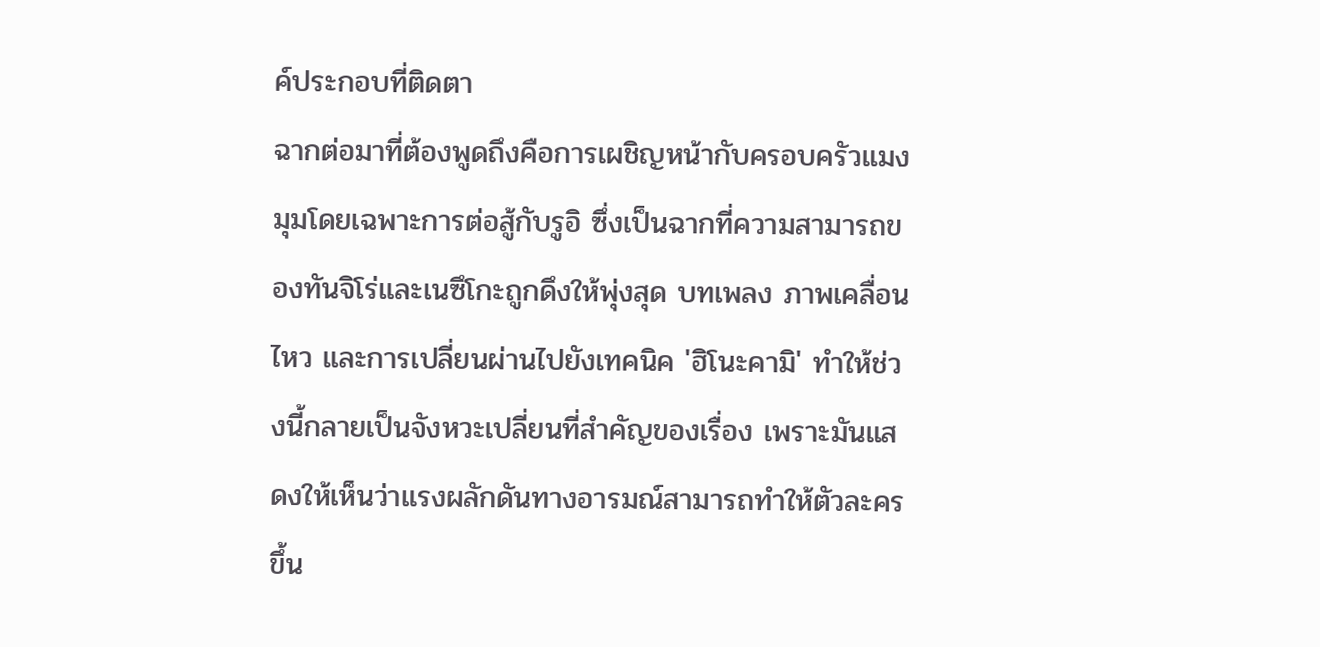ค์ประกอบที่ติดตา
ฉากต่อมาที่ต้องพูดถึงคือการเผชิญหน้ากับครอบครัวแมงมุมโดยเฉพาะการต่อสู้กับรูอิ ซึ่งเป็นฉากที่ความสามารถของทันจิโร่และเนซึโกะถูกดึงให้พุ่งสุด บทเพลง ภาพเคลื่อนไหว และการเปลี่ยนผ่านไปยังเทคนิค 'ฮิโนะคามิ' ทำให้ช่วงนี้กลายเป็นจังหวะเปลี่ยนที่สำคัญของเรื่อง เพราะมันแสดงให้เห็นว่าแรงผลักดันทางอารมณ์สามารถทำให้ตัวละครขึ้น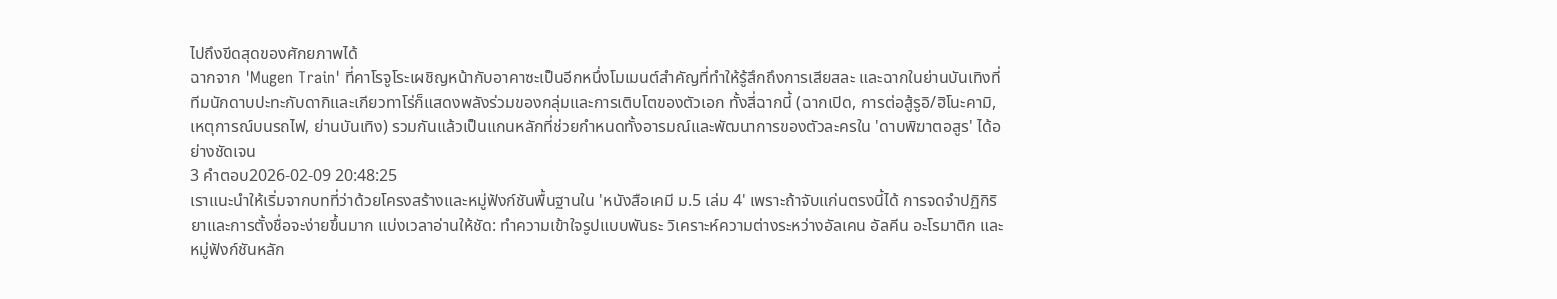ไปถึงขีดสุดของศักยภาพได้
ฉากจาก 'Mugen Train' ที่คาโรจูโระเผชิญหน้ากับอาคาซะเป็นอีกหนึ่งโมเมนต์สำคัญที่ทำให้รู้สึกถึงการเสียสละ และฉากในย่านบันเทิงที่ทีมนักดาบปะทะกับดากิและเกียวทาโร่ก็แสดงพลังร่วมของกลุ่มและการเติบโตของตัวเอก ทั้งสี่ฉากนี้ (ฉากเปิด, การต่อสู้รูอิ/ฮิโนะคามิ, เหตุการณ์บนรถไฟ, ย่านบันเทิง) รวมกันแล้วเป็นแกนหลักที่ช่วยกำหนดทั้งอารมณ์และพัฒนาการของตัวละครใน 'ดาบพิฆาตอสูร' ได้อย่างชัดเจน
3 คำตอบ2026-02-09 20:48:25
เราแนะนำให้เริ่มจากบทที่ว่าด้วยโครงสร้างและหมู่ฟังก์ชันพื้นฐานใน 'หนังสือเคมี ม.5 เล่ม 4' เพราะถ้าจับแก่นตรงนี้ได้ การจดจำปฏิกิริยาและการตั้งชื่อจะง่ายขึ้นมาก แบ่งเวลาอ่านให้ชัด: ทำความเข้าใจรูปแบบพันธะ วิเคราะห์ความต่างระหว่างอัลเคน อัลคีน อะโรมาติก และหมู่ฟังก์ชันหลัก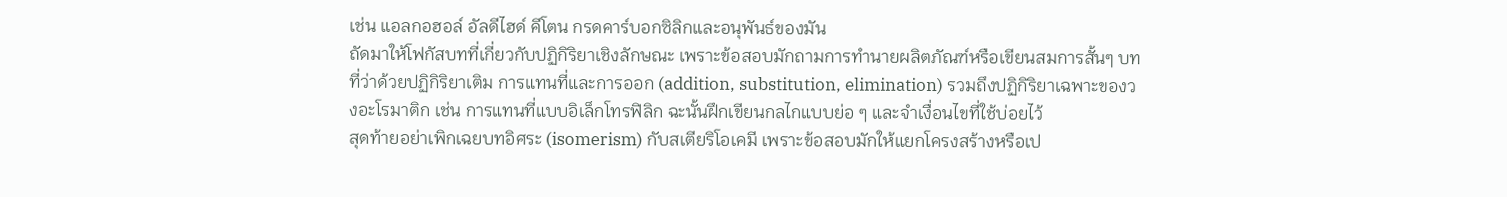เช่น แอลกอฮอล์ อัลดีไฮด์ คีโตน กรดคาร์บอกซิลิกและอนุพันธ์ของมัน
ถัดมาให้โฟกัสบทที่เกี่ยวกับปฏิกิริยาเชิงลักษณะ เพราะข้อสอบมักถามการทำนายผลิตภัณฑ์หรือเขียนสมการสั้นๆ บทที่ว่าด้วยปฏิกิริยาเติม การแทนที่และการออก (addition, substitution, elimination) รวมถึงปฏิกิริยาเฉพาะของวงอะโรมาติก เช่น การแทนที่แบบอิเล็กโทรฟิลิก ฉะนั้นฝึกเขียนกลไกแบบย่อ ๆ และจำเงื่อนไขที่ใช้บ่อยไว้
สุดท้ายอย่าเพิกเฉยบทอิศระ (isomerism) กับสเตียริโอเคมี เพราะข้อสอบมักให้แยกโครงสร้างหรือเป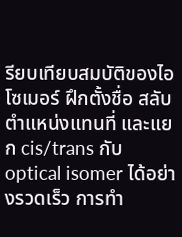รียบเทียบสมบัติของไอโซเมอร์ ฝึกตั้งชื่อ สลับตำแหน่งแทนที่ และแยก cis/trans กับ optical isomer ได้อย่างรวดเร็ว การทำ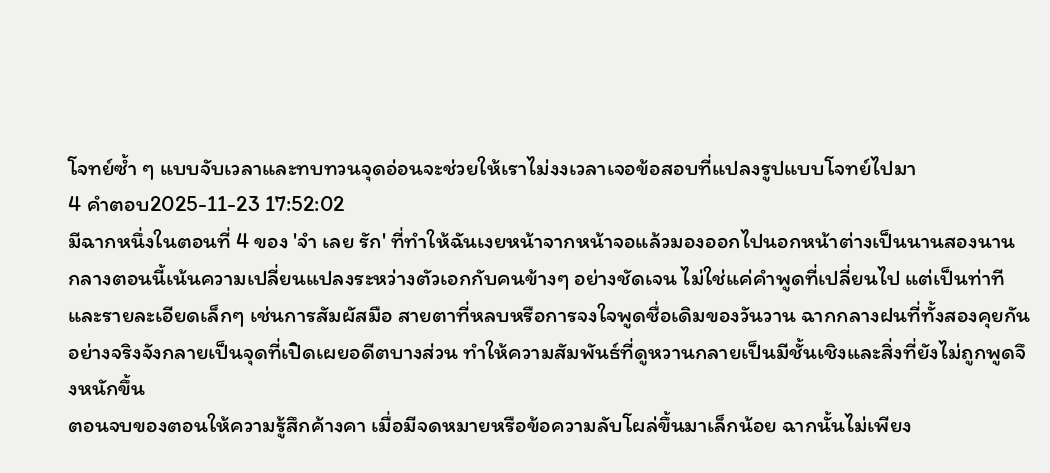โจทย์ซ้ำ ๆ แบบจับเวลาและทบทวนจุดอ่อนจะช่วยให้เราไม่งงเวลาเจอข้อสอบที่แปลงรูปแบบโจทย์ไปมา
4 คำตอบ2025-11-23 17:52:02
มีฉากหนึ่งในตอนที่ 4 ของ 'จํา เลย รัก' ที่ทำให้ฉันเงยหน้าจากหน้าจอแล้วมองออกไปนอกหน้าต่างเป็นนานสองนาน
กลางตอนนี้เน้นความเปลี่ยนแปลงระหว่างตัวเอกกับคนข้างๆ อย่างชัดเจน ไม่ใช่แค่คำพูดที่เปลี่ยนไป แต่เป็นท่าทีและรายละเอียดเล็กๆ เช่นการสัมผัสมือ สายตาที่หลบหรือการจงใจพูดชื่อเดิมของวันวาน ฉากกลางฝนที่ทั้งสองคุยกันอย่างจริงจังกลายเป็นจุดที่เปิดเผยอดีตบางส่วน ทำให้ความสัมพันธ์ที่ดูหวานกลายเป็นมีชั้นเชิงและสิ่งที่ยังไม่ถูกพูดจึงหนักขึ้น
ตอนจบของตอนให้ความรู้สึกค้างคา เมื่อมีจดหมายหรือข้อความลับโผล่ขึ้นมาเล็กน้อย ฉากนั้นไม่เพียง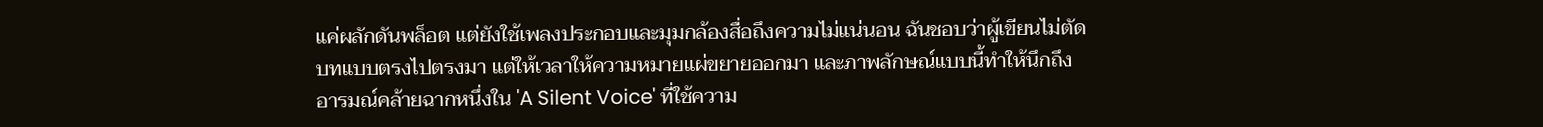แค่ผลักดันพล็อต แต่ยังใช้เพลงประกอบและมุมกล้องสื่อถึงความไม่แน่นอน ฉันชอบว่าผู้เขียนไม่ตัดบทแบบตรงไปตรงมา แต่ให้เวลาให้ความหมายแผ่ขยายออกมา และภาพลักษณ์แบบนี้ทำให้นึกถึงอารมณ์คล้ายฉากหนึ่งใน 'A Silent Voice' ที่ใช้ความ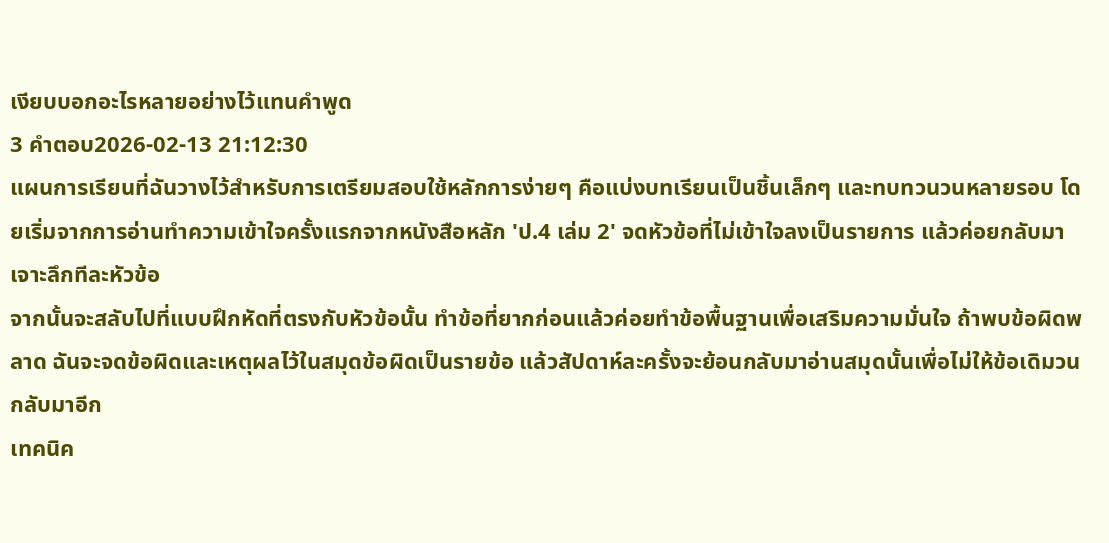เงียบบอกอะไรหลายอย่างไว้แทนคำพูด
3 คำตอบ2026-02-13 21:12:30
แผนการเรียนที่ฉันวางไว้สำหรับการเตรียมสอบใช้หลักการง่ายๆ คือแบ่งบทเรียนเป็นชิ้นเล็กๆ และทบทวนวนหลายรอบ โดยเริ่มจากการอ่านทำความเข้าใจครั้งแรกจากหนังสือหลัก 'ป.4 เล่ม 2' จดหัวข้อที่ไม่เข้าใจลงเป็นรายการ แล้วค่อยกลับมาเจาะลึกทีละหัวข้อ
จากนั้นจะสลับไปที่แบบฝึกหัดที่ตรงกับหัวข้อนั้น ทำข้อที่ยากก่อนแล้วค่อยทำข้อพื้นฐานเพื่อเสริมความมั่นใจ ถ้าพบข้อผิดพลาด ฉันจะจดข้อผิดและเหตุผลไว้ในสมุดข้อผิดเป็นรายข้อ แล้วสัปดาห์ละครั้งจะย้อนกลับมาอ่านสมุดนั้นเพื่อไม่ให้ข้อเดิมวนกลับมาอีก
เทคนิค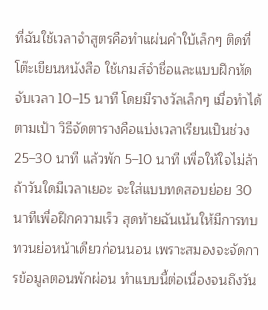ที่ฉันใช้เวลาจำสูตรคือทำแผ่นคำใบ้เล็กๆ ติดที่โต๊ะเขียนหนังสือ ใช้เกมส์จำชื่อและแบบฝึกหัดจับเวลา 10–15 นาที โดยมีรางวัลเล็กๆ เมื่อทำได้ตามเป้า วิธีจัดตารางคือแบ่งเวลาเรียนเป็นช่วง 25–30 นาที แล้วพัก 5–10 นาที เพื่อให้ใจไม่ล้า ถ้าวันใดมีเวลาเยอะ จะใส่แบบทดสอบย่อย 30 นาทีเพื่อฝึกความเร็ว สุดท้ายฉันเน้นให้มีการทบทวนย่อหน้าเดียวก่อนนอน เพราะสมองจะจัดการข้อมูลตอนพักผ่อน ทำแบบนี้ต่อเนื่องจนถึงวัน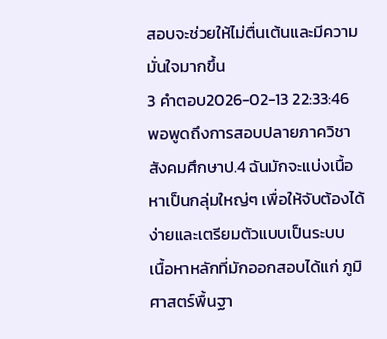สอบจะช่วยให้ไม่ตื่นเต้นและมีความมั่นใจมากขึ้น
3 คำตอบ2026-02-13 22:33:46
พอพูดถึงการสอบปลายภาควิชาสังคมศึกษาป.4 ฉันมักจะแบ่งเนื้อหาเป็นกลุ่มใหญ่ๆ เพื่อให้จับต้องได้ง่ายและเตรียมตัวแบบเป็นระบบ
เนื้อหาหลักที่มักออกสอบได้แก่ ภูมิศาสตร์พื้นฐา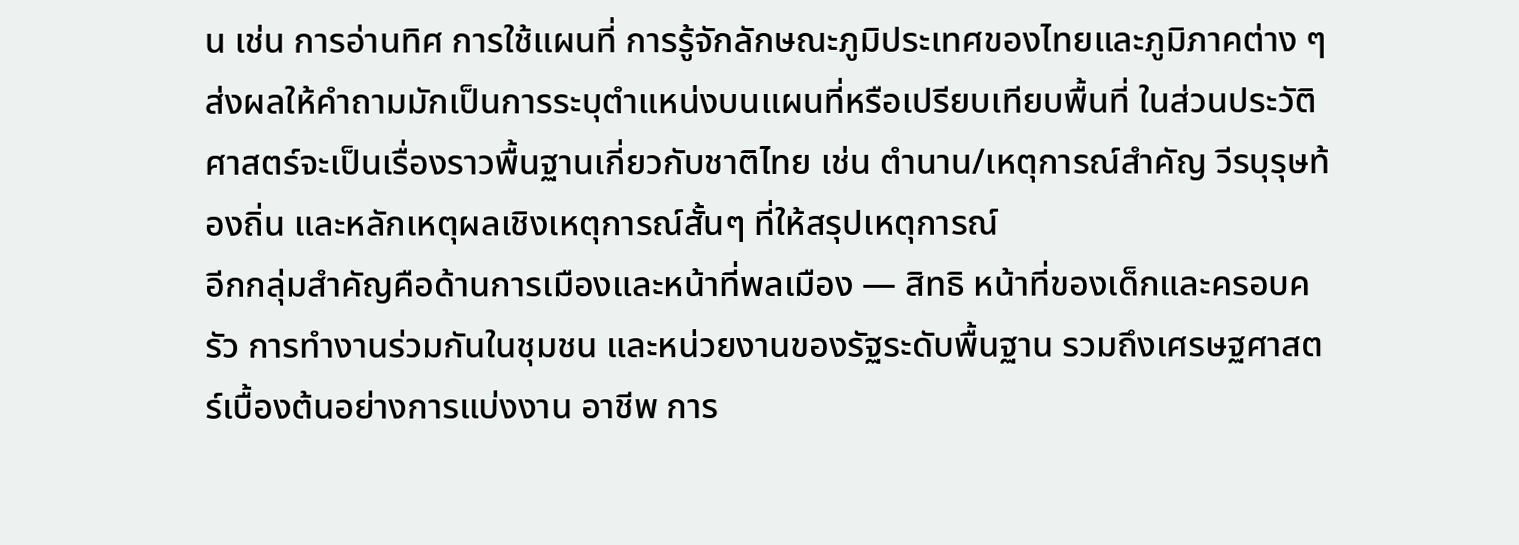น เช่น การอ่านทิศ การใช้แผนที่ การรู้จักลักษณะภูมิประเทศของไทยและภูมิภาคต่าง ๆ ส่งผลให้คำถามมักเป็นการระบุตำแหน่งบนแผนที่หรือเปรียบเทียบพื้นที่ ในส่วนประวัติศาสตร์จะเป็นเรื่องราวพื้นฐานเกี่ยวกับชาติไทย เช่น ตำนาน/เหตุการณ์สำคัญ วีรบุรุษท้องถิ่น และหลักเหตุผลเชิงเหตุการณ์สั้นๆ ที่ให้สรุปเหตุการณ์
อีกกลุ่มสำคัญคือด้านการเมืองและหน้าที่พลเมือง — สิทธิ หน้าที่ของเด็กและครอบครัว การทำงานร่วมกันในชุมชน และหน่วยงานของรัฐระดับพื้นฐาน รวมถึงเศรษฐศาสตร์เบื้องต้นอย่างการแบ่งงาน อาชีพ การ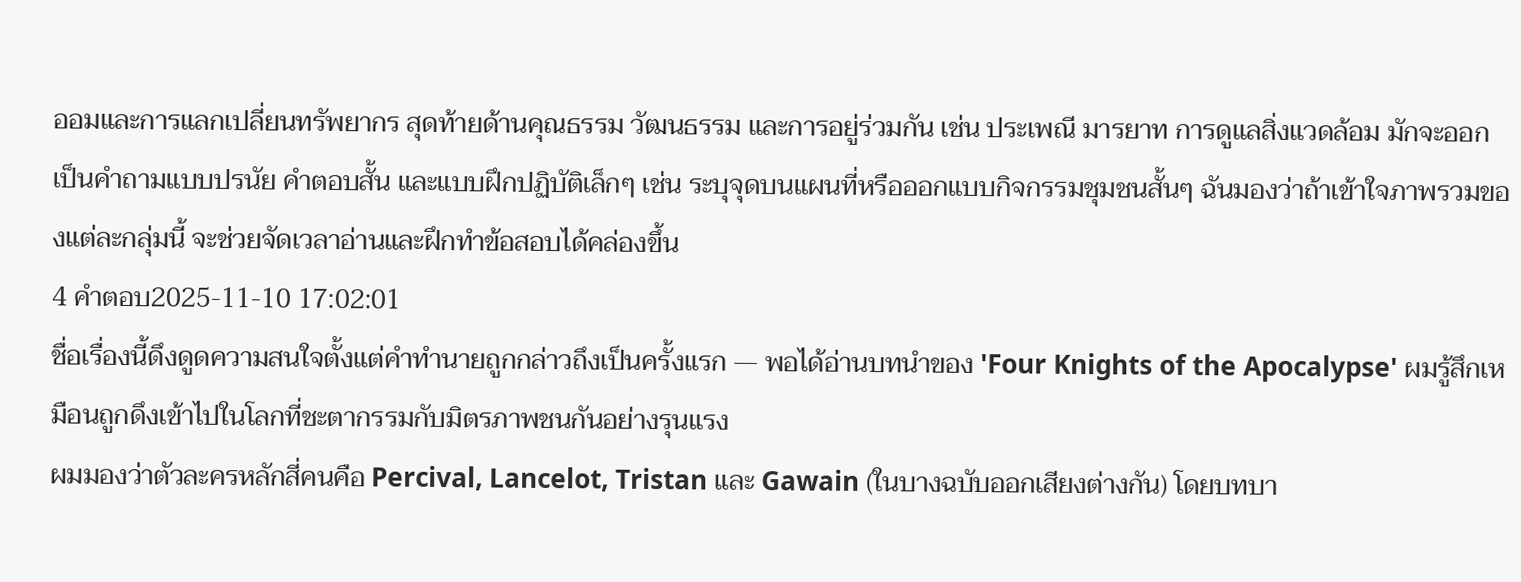ออมและการแลกเปลี่ยนทรัพยากร สุดท้ายด้านคุณธรรม วัฒนธรรม และการอยู่ร่วมกัน เช่น ประเพณี มารยาท การดูแลสิ่งแวดล้อม มักจะออกเป็นคำถามแบบปรนัย คำตอบสั้น และแบบฝึกปฏิบัติเล็กๆ เช่น ระบุจุดบนแผนที่หรือออกแบบกิจกรรมชุมชนสั้นๆ ฉันมองว่าถ้าเข้าใจภาพรวมของแต่ละกลุ่มนี้ จะช่วยจัดเวลาอ่านและฝึกทำข้อสอบได้คล่องขึ้น
4 คำตอบ2025-11-10 17:02:01
ชื่อเรื่องนี้ดึงดูดความสนใจตั้งแต่คำทำนายถูกกล่าวถึงเป็นครั้งแรก — พอได้อ่านบทนำของ 'Four Knights of the Apocalypse' ผมรู้สึกเหมือนถูกดึงเข้าไปในโลกที่ชะตากรรมกับมิตรภาพชนกันอย่างรุนแรง
ผมมองว่าตัวละครหลักสี่คนคือ Percival, Lancelot, Tristan และ Gawain (ในบางฉบับออกเสียงต่างกัน) โดยบทบา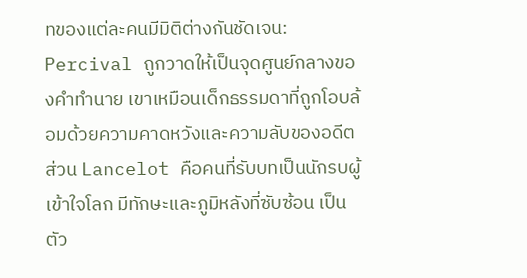ทของแต่ละคนมีมิติต่างกันชัดเจน: Percival ถูกวาดให้เป็นจุดศูนย์กลางของคำทำนาย เขาเหมือนเด็กธรรมดาที่ถูกโอบล้อมด้วยความคาดหวังและความลับของอดีต ส่วน Lancelot คือคนที่รับบทเป็นนักรบผู้เข้าใจโลก มีทักษะและภูมิหลังที่ซับซ้อน เป็นตัว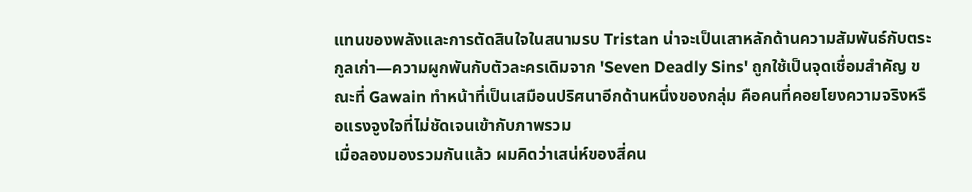แทนของพลังและการตัดสินใจในสนามรบ Tristan น่าจะเป็นเสาหลักด้านความสัมพันธ์กับตระกูลเก่า—ความผูกพันกับตัวละครเดิมจาก 'Seven Deadly Sins' ถูกใช้เป็นจุดเชื่อมสำคัญ ขณะที่ Gawain ทำหน้าที่เป็นเสมือนปริศนาอีกด้านหนึ่งของกลุ่ม คือคนที่คอยโยงความจริงหรือแรงจูงใจที่ไม่ชัดเจนเข้ากับภาพรวม
เมื่อลองมองรวมกันแล้ว ผมคิดว่าเสน่ห์ของสี่คน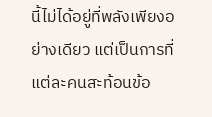นี้ไม่ได้อยู่ที่พลังเพียงอย่างเดียว แต่เป็นการที่แต่ละคนสะท้อนข้อ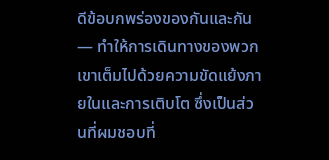ดีข้อบกพร่องของกันและกัน — ทำให้การเดินทางของพวกเขาเต็มไปด้วยความขัดแย้งภายในและการเติบโต ซึ่งเป็นส่วนที่ผมชอบที่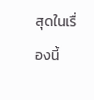สุดในเรื่องนี้